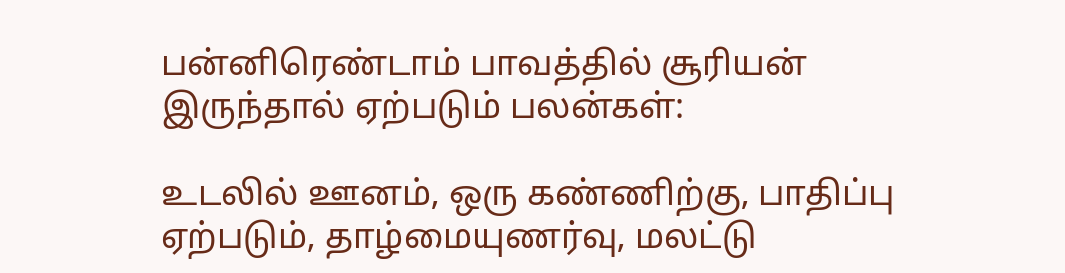பன்னிரெண்டாம் பாவத்தில் சூரியன் இருந்தால் ஏற்படும் பலன்கள்:

உடலில் ஊனம், ஒரு கண்ணிற்கு, பாதிப்பு ஏற்படும், தாழ்மையுணர்வு, மலட்டு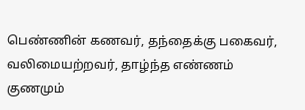பெண்ணின் கணவர், தந்தைக்கு பகைவர், வலிமையற்றவர், தாழ்ந்த எண்ணம் குணமும்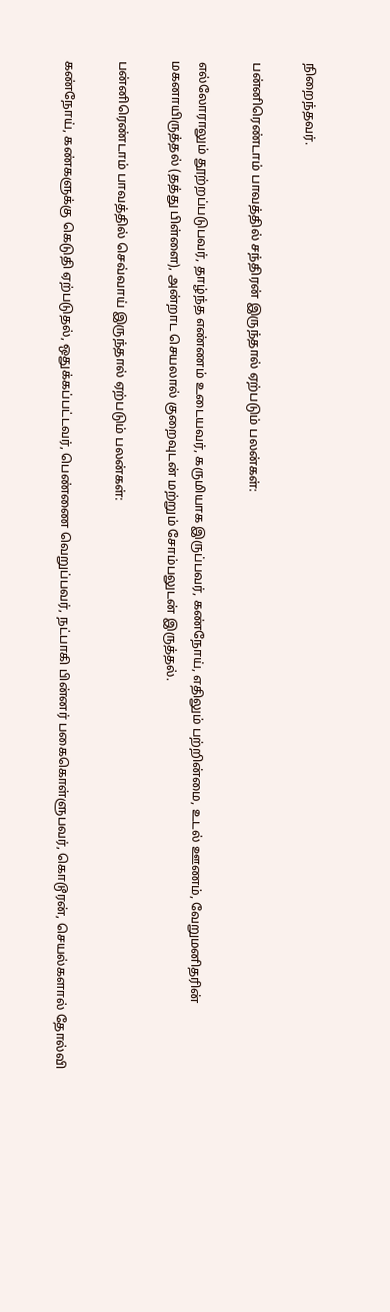நிறைந்தவர்.

பன்னிரெண்டாம் பாவத்தில் சந்திரன் இருந்தால் ஏற்படும் பலன்கள்:

எல்லோராலும் தூற்றப்படுபவர், தாழ்ந்த எண்ணம் உடையவர், கருமியாக இருப்பவர், கண்நோய், எதிலும் பற்றின்மை, உடல் ஊணம், வேறுமனிதரின் மகனாயிருத்தல் (தத்து பிள்ளை), அன்றாட செயலால் குறைவுடன் மற்றும் சோம்பலுடன் இருத்தல்.

பன்னிரெண்டாம் பாவத்தில் செவ்வாய் இருந்தால் ஏற்படும் பலன்கள்:

கண்நோய், கண்களுக்கு கெடுதி ஏற்படுதல், ஒதுக்கப்பட்டவர், பெண்ணை வெறுப்பவர், நட்பாகி பின்னர் பகைகொள்ளுபவர், கொடூரன், செயல்களால் தோல்வி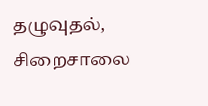தழுவுதல், சிறைசாலை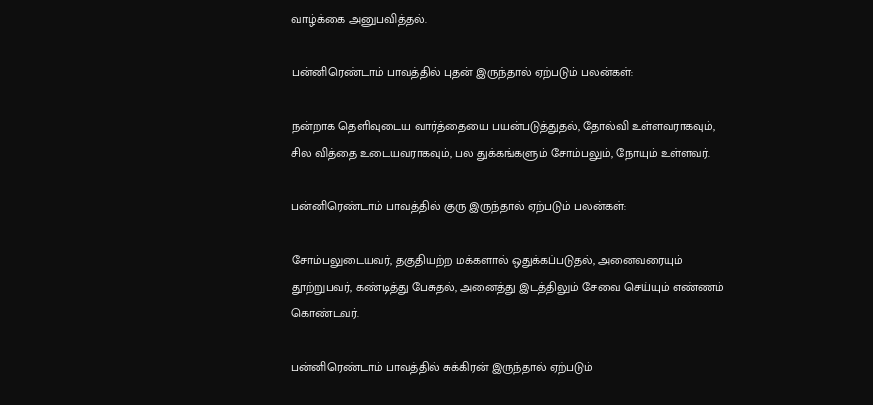வாழ்க்கை அனுபவித்தல்.

பன்னிரெண்டாம் பாவத்தில் புதன் இருந்தால் ஏற்படும் பலன்கள்:

நன்றாக தெளிவுடைய வார்த்தையை பயன்படுத்துதல், தோல்வி உள்ளவராகவும், சில வித்தை உடையவராகவும், பல துக்கங்களும் சோம்பலும், நோயும் உள்ளவர்.

பன்னிரெண்டாம் பாவத்தில் குரு இருந்தால் ஏற்படும் பலன்கள்:

சோம்பலுடையவர், தகுதியற்ற மக்களால் ஒதுக்கப்படுதல், அனைவரையும் தூற்றுபவர், கண்டித்து பேசுதல், அனைத்து இடத்திலும் சேவை செய்யும் எண்ணம் கொண்டவர்.

பன்னிரெண்டாம் பாவத்தில் சுக்கிரன் இருந்தால் ஏற்படும்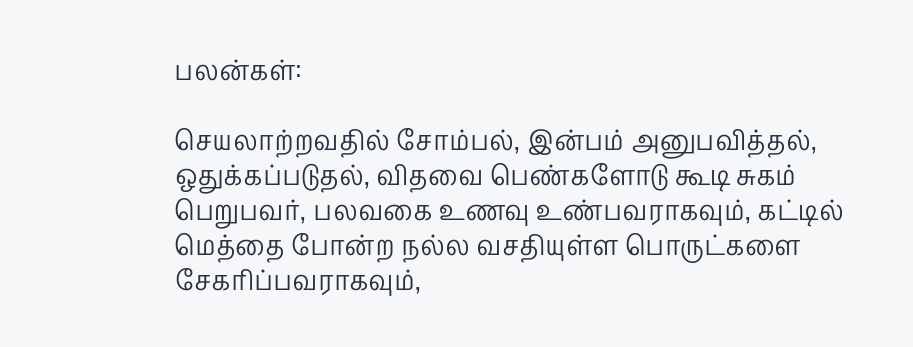பலன்கள்:

செயலாற்றவதில் சோம்பல், இன்பம் அனுபவித்தல், ஒதுக்கப்படுதல், விதவை பெண்களோடு கூடி சுகம் பெறுபவர், பலவகை உணவு உண்பவராகவும், கட்டில் மெத்தை போன்ற நல்ல வசதியுள்ள பொருட்களை சேகரிப்பவராகவும்,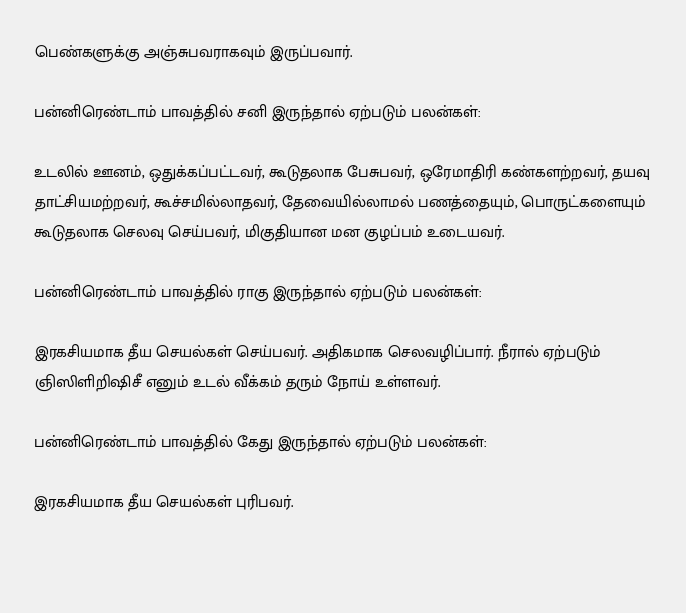பெண்களுக்கு அஞ்சுபவராகவும் இருப்பவார்.

பன்னிரெண்டாம் பாவத்தில் சனி இருந்தால் ஏற்படும் பலன்கள்:

உடலில் ஊனம், ஒதுக்கப்பட்டவர், கூடுதலாக பேசுபவர், ஒரேமாதிரி கண்களற்றவர், தயவு தாட்சியமற்றவர், கூச்சமில்லாதவர், தேவையில்லாமல் பணத்தையும், பொருட்களையும் கூடுதலாக செலவு செய்பவர், மிகுதியான மன குழப்பம் உடையவர்.

பன்னிரெண்டாம் பாவத்தில் ராகு இருந்தால் ஏற்படும் பலன்கள்:

இரகசியமாக தீய செயல்கள் செய்பவர். அதிகமாக செலவழிப்பார். நீரால் ஏற்படும் ஞிஸிளிறிஷிசீ எனும் உடல் வீக்கம் தரும் நோய் உள்ளவர்.

பன்னிரெண்டாம் பாவத்தில் கேது இருந்தால் ஏற்படும் பலன்கள்:

இரகசியமாக தீய செயல்கள் புரிபவர்.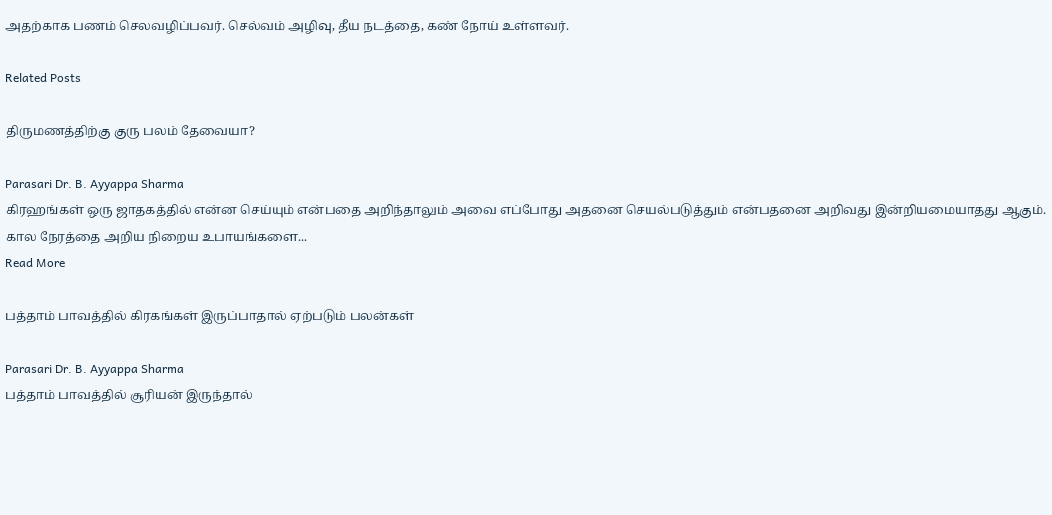அதற்காக பணம் செலவழிப்பவர். செல்வம் அழிவு, தீய நடத்தை, கண் நோய் உள்ளவர்.

Related Posts

திருமணத்திற்கு குரு பலம் தேவையா?

Parasari Dr. B. Ayyappa Sharma
கிரஹங்கள் ஒரு ஜாதகத்தில் என்ன செய்யும் என்பதை அறிந்தாலும் அவை எப்போது அதனை செயல்படுத்தும் என்பதனை அறிவது இன்றியமையாதது ஆகும். கால நேரத்தை அறிய நிறைய உபாயங்களை...
Read More

பத்தாம் பாவத்தில் கிரகங்கள் இருப்பாதால் ஏற்படும் பலன்கள்

Parasari Dr. B. Ayyappa Sharma
பத்தாம் பாவத்தில் சூரியன் இருந்தால்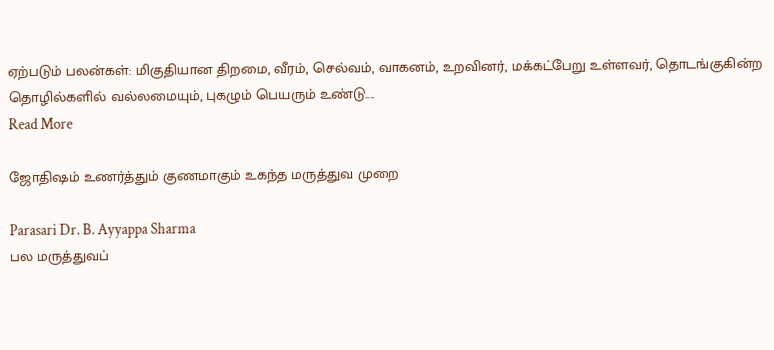ஏற்படும் பலன்கள்: மிகுதியான திறமை, வீரம், செல்வம், வாகனம், உறவினர், மக்கட்பேறு உள்ளவர், தொடங்குகின்ற தொழில்களில் வல்லமையும், புகழும் பெயரும் உண்டு....
Read More

ஜோதிஷம் உணர்த்தும் குணமாகும் உகந்த மருத்துவ முறை

Parasari Dr. B. Ayyappa Sharma
பல மருத்துவப்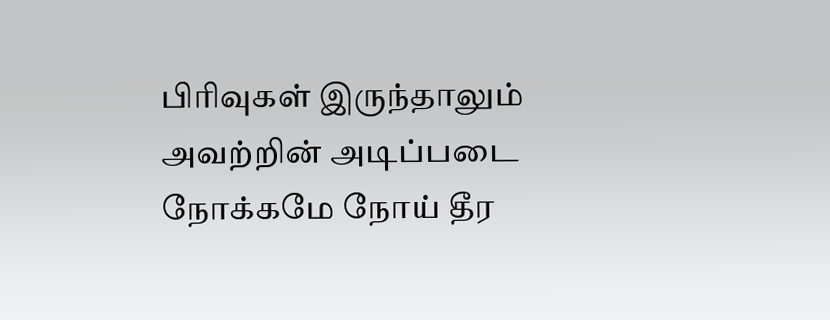பிரிவுகள் இருந்தாலும் அவற்றின் அடிப்படை நோக்கமே நோய் தீர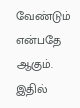வேண்டும் என்பதே ஆகும். இதில்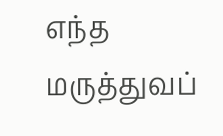எந்த மருத்துவப்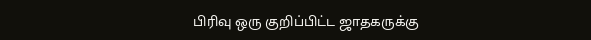பிரிவு ஒரு குறிப்பிட்ட ஜாதகருக்கு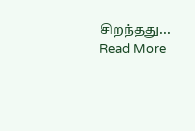சிறந்தது...
Read More